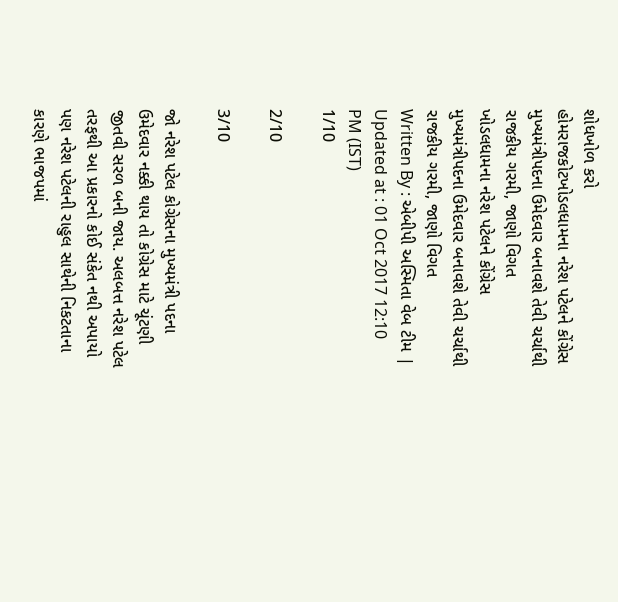શોધખોળ કરો
હોમરાજકોટખોડલધામના નરેશ પટેલને કોંગ્રેસ મુખ્યમંત્રીપદના ઉમેદવાર બનાવશે તેવી ચર્ચાથી રાજકીય ગરમી, જાણો વિગત
ખોડલધામના નરેશ પટેલને કોંગ્રેસ મુખ્યમંત્રીપદના ઉમેદવાર બનાવશે તેવી ચર્ચાથી રાજકીય ગરમી, જાણો વિગત
Written By : એબીપી અસ્મિતા વેબ ટીમ | Updated at : 01 Oct 2017 12:10 PM (IST)
1/10

2/10

3/10

જો નરેશ પટેલ કોગ્રેસના મુખ્યમંત્રી પદના ઉમેદવાર નક્કી થાય તો કોગ્રેસ માટે ચૂંટણી જીતવી સરળ બની જાય. અલબત્ત નરેશ પટેલ તરફથી આ પ્રકારનો કોઈ સંકેત નથી અપાયો પણ નરેશ પટેલની રાહુલ સાથેની નિકટતાના કારણે ભાજપમાં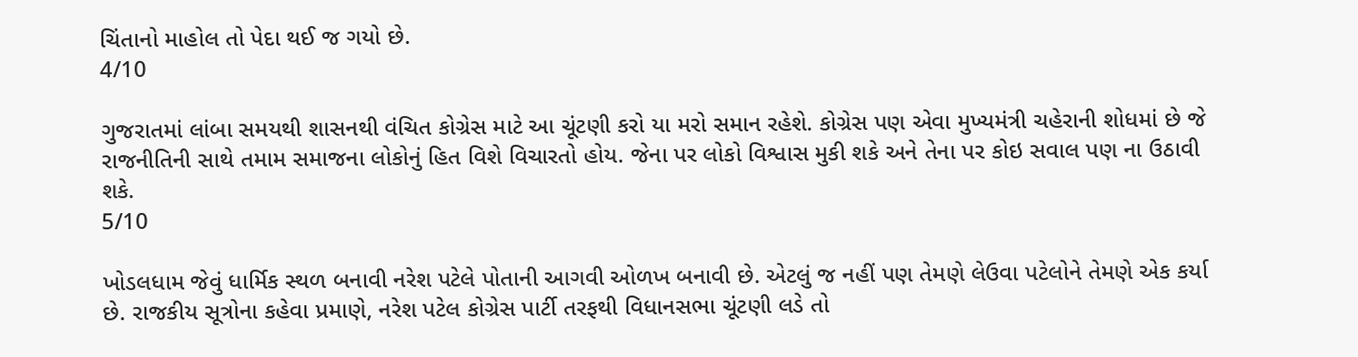ચિંતાનો માહોલ તો પેદા થઈ જ ગયો છે.
4/10

ગુજરાતમાં લાંબા સમયથી શાસનથી વંચિત કોગ્રેસ માટે આ ચૂંટણી કરો યા મરો સમાન રહેશે. કોગ્રેસ પણ એવા મુખ્યમંત્રી ચહેરાની શોધમાં છે જે રાજનીતિની સાથે તમામ સમાજના લોકોનું હિત વિશે વિચારતો હોય. જેના પર લોકો વિશ્વાસ મુકી શકે અને તેના પર કોઇ સવાલ પણ ના ઉઠાવી શકે.
5/10

ખોડલધામ જેવું ધાર્મિક સ્થળ બનાવી નરેશ પટેલે પોતાની આગવી ઓળખ બનાવી છે. એટલું જ નહીં પણ તેમણે લેઉવા પટેલોને તેમણે એક કર્યા છે. રાજકીય સૂત્રોના કહેવા પ્રમાણે, નરેશ પટેલ કોગ્રેસ પાર્ટી તરફથી વિધાનસભા ચૂંટણી લડે તો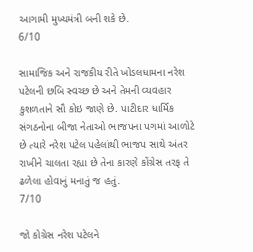આગામી મુખ્યમંત્રી બની શકે છે.
6/10

સામાજિક અને રાજકીય રીતે ખોડલધામના નરેશ પટેલની છબિ સ્વચ્છ છે અને તેમની વ્યવહાર કુશળતાને સૌ કોઇ જાણે છે. પાટીદાર ધાર્મિક સંગઠનોના બીજા નેતાઓ ભાજપના પગમાં આળોટે છે ત્યારે નરેશ પટેલ પહેલાંથી ભાજપ સાથે અંતર રાખીને ચાલતા રહ્યા છે તેના કારણે કોંગ્રેસ તરફ તે ઢળેલા હોવાનું મનાતું જ હતું.
7/10

જો કોગ્રેસ નરેશ પટેલને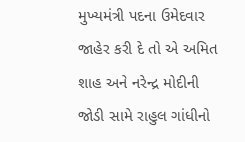મુખ્યમંત્રી પદના ઉમેદવાર જાહેર કરી દે તો એ અમિત શાહ અને નરેન્દ્ર મોદીની જોડી સામે રાહુલ ગાંધીનો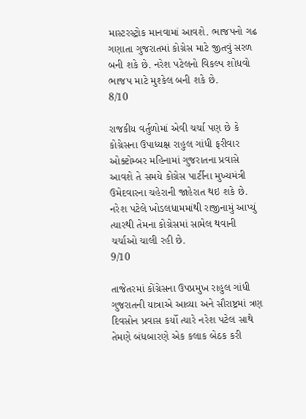માસ્ટરસ્ટ્રોક માનવામાં આવશે. ભાજપનો ગઢ ગણાતા ગુજરાતમાં કોગ્રેસ માટે જીતવું સરળ બની શકે છે. નરેશ પટેલનો વિકલ્પ શોધવો ભાજપ માટે મુશ્કેલ બની શકે છે.
8/10

રાજકીય વર્તુળોમાં એવી ચર્ચા પણ છે કે કોગ્રેસના ઉપાધ્યક્ષ રાહુલ ગાંધી ફરીવાર ઓક્ટોમ્બર મહિનામાં ગુજરાતના પ્રવાસે આવશે તે સમયે કોગ્રેસ પાર્ટીના મુખ્યમંત્રી ઉમેદવારના ચહેરાની જાહેરાત થઇ શકે છે. નરેશ પટેલે ખોડલધામમાંથી રાજીનામું આપ્યું ત્યારથી તેમના કોગ્રેસમાં સામેલ થવાની ચર્ચાઓ ચાલી રહી છે.
9/10

તાજેતરમાં કોંગ્રેસના ઉપપ્રમુખ રાહુલ ગાંધી ગુજરાતની યાત્રાએ આવ્યા અને સૌરાષ્ટ્રમાં ત્રણ દિવસોન પ્રવાસ કર્યો ત્યારે નરેશ પટેલ સાથે તેમણે બંધબારણે એક કલાક બેઠક કરી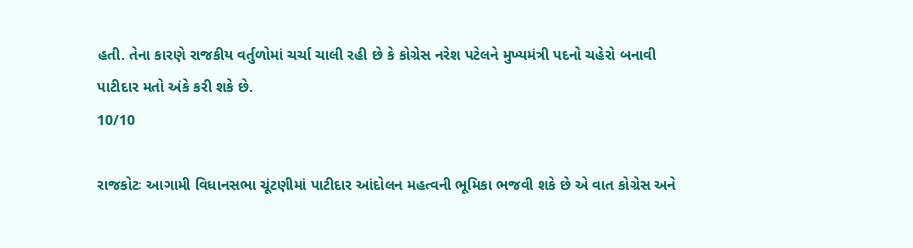હતી. તેના કારણે રાજકીય વર્તુળોમાં ચર્ચા ચાલી રહી છે કે કોગ્રેસ નરેશ પટેલને મુખ્યમંત્રી પદનો ચહેરો બનાવી પાટીદાર મતો અંકે કરી શકે છે.
10/10

રાજકોટઃ આગામી વિધાનસભા ચૂંટણીમાં પાટીદાર આંદોલન મહત્વની ભૂમિકા ભજવી શકે છે એ વાત કોગ્રેસ અને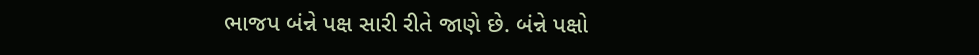ભાજપ બંન્ને પક્ષ સારી રીતે જાણે છે. બંન્ને પક્ષો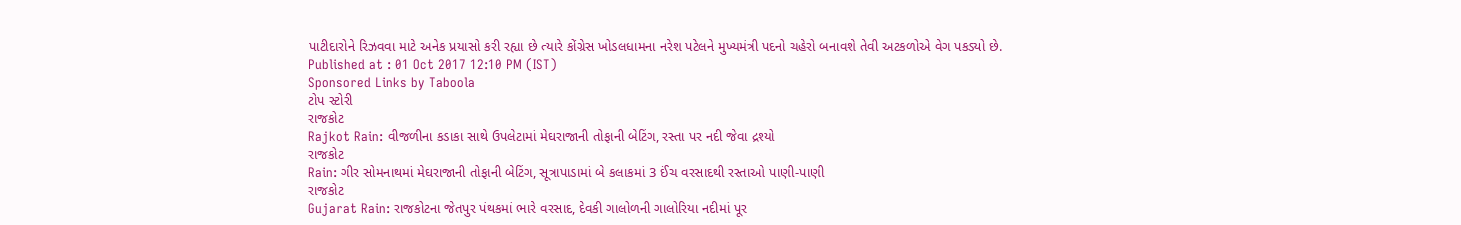પાટીદારોને રિઝવવા માટે અનેક પ્રયાસો કરી રહ્યા છે ત્યારે કોંગ્રેસ ખોડલધામના નરેશ પટેલને મુખ્યમંત્રી પદનો ચહેરો બનાવશે તેવી અટકળોએ વેગ પકડ્યો છે.
Published at : 01 Oct 2017 12:10 PM (IST)
Sponsored Links by Taboola
ટોપ સ્ટોરી
રાજકોટ
Rajkot Rain: વીજળીના કડાકા સાથે ઉપલેટામાં મેઘરાજાની તોફાની બેટિંગ, રસ્તા પર નદી જેવા દ્રશ્યો
રાજકોટ
Rain: ગીર સોમનાથમાં મેઘરાજાની તોફાની બેટિંગ, સૂત્રાપાડામાં બે કલાકમાં 3 ઈંચ વરસાદથી રસ્તાઓ પાણી-પાણી
રાજકોટ
Gujarat Rain: રાજકોટના જેતપુર પંથકમાં ભારે વરસાદ, દેવકી ગાલોળની ગાલોરિયા નદીમાં પૂર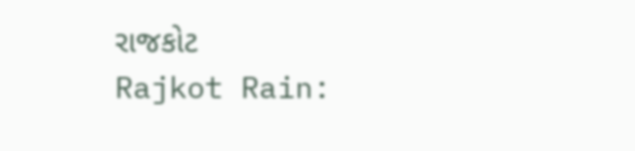રાજકોટ
Rajkot Rain: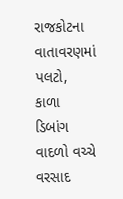રાજકોટના વાતાવરણમાં પલટો, કાળા ડિબાંગ વાદળો વચ્ચે વરસાદ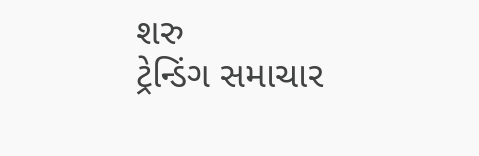શરુ
ટ્રેન્ડિંગ સમાચાર